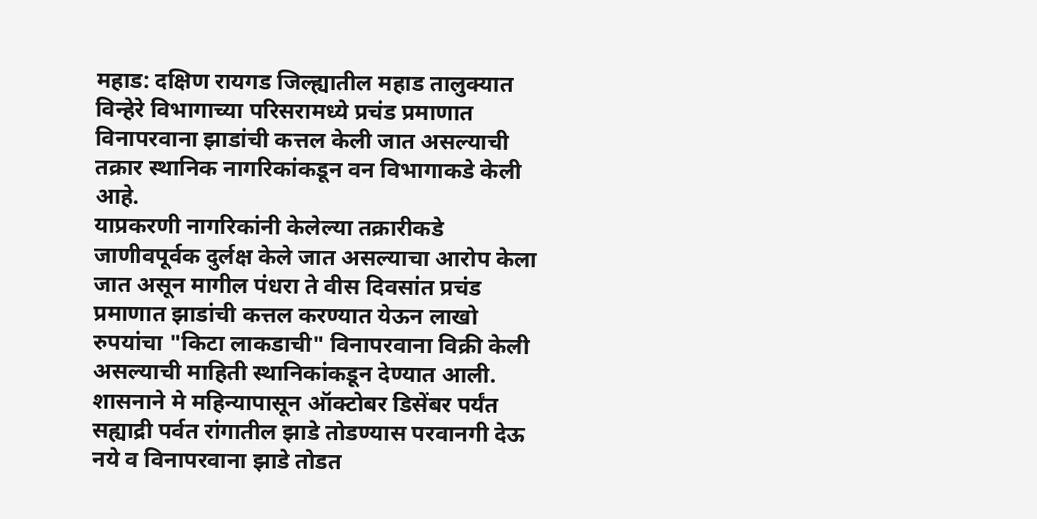महाड: दक्षिण रायगड जिल्ह्यातील महाड तालुक्यात विन्हेरे विभागाच्या परिसरामध्ये प्रचंड प्रमाणात विनापरवाना झाडांची कत्तल केली जात असल्याची तक्रार स्थानिक नागरिकांकडून वन विभागाकडे केली आहे.
याप्रकरणी नागरिकांनी केलेल्या तक्रारीकडे जाणीवपूर्वक दुर्लक्ष केले जात असल्याचा आरोप केला जात असून मागील पंधरा ते वीस दिवसांत प्रचंड प्रमाणात झाडांची कत्तल करण्यात येऊन लाखो रुपयांचा "किटा लाकडाची" विनापरवाना विक्री केली असल्याची माहिती स्थानिकांकडून देण्यात आली.
शासनाने मे महिन्यापासून ऑक्टोबर डिसेंबर पर्यंत सह्याद्री पर्वत रांगातील झाडे तोडण्यास परवानगी देऊ नये व विनापरवाना झाडे तोडत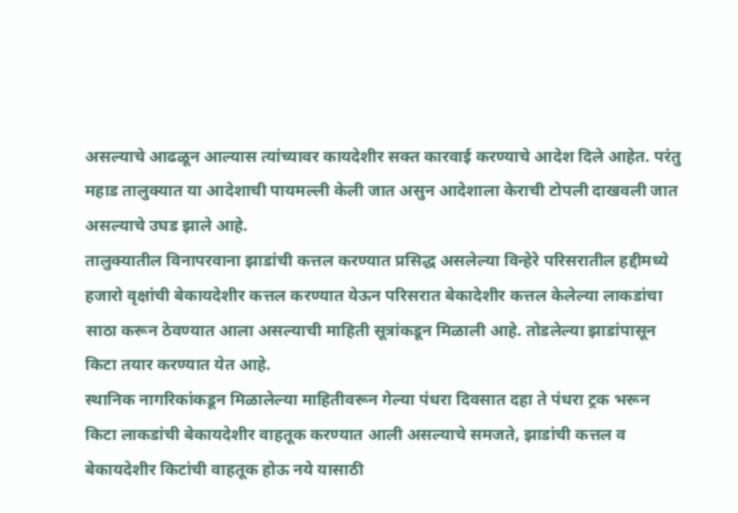असल्याचे आढळून आल्यास त्यांच्यावर कायदेशीर सक्त कारवाई करण्याचे आदेश दिले आहेत. परंतु महाड तालुक्यात या आदेशाची पायमल्ली केली जात असुन आदेशाला केराची टोपली दाखवली जात असल्याचे उघड झाले आहे.
तालुक्यातील विनापरवाना झाडांची कत्तल करण्यात प्रसिद्ध असलेल्या विन्हेरे परिसरातील हद्दीमध्ये हजारो वृक्षांची बेकायदेशीर कत्तल करण्यात येऊन परिसरात बेकादेशीर कत्तल केलेल्या लाकडांचा साठा करून ठेवण्यात आला असल्याची माहिती सूत्रांकडून मिळाली आहे. तोडलेल्या झाडांपासून किटा तयार करण्यात येत आहे.
स्थानिक नागरिकांकडून मिळालेल्या माहितीवरून गेल्या पंधरा दिवसात दहा ते पंधरा ट्रक भरून किटा लाकडांची बेकायदेशीर वाहतूक करण्यात आली असल्याचे समजते, झाडांची कत्तल व बेकायदेशीर किटांची वाहतूक होऊ नये यासाठी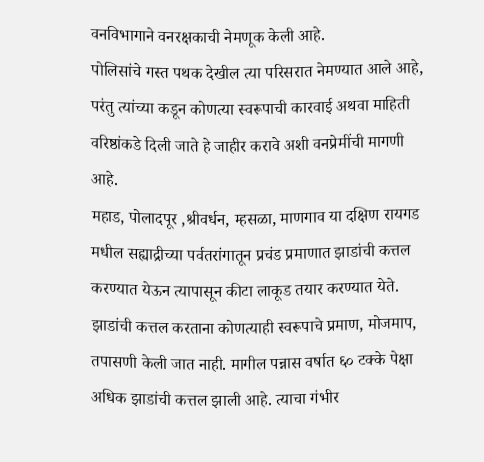वनविभागाने वनरक्षकाची नेमणूक केली आहे.
पोलिसांचे गस्त पथक देखील त्या परिसरात नेमण्यात आले आहे, परंतु त्यांच्या कडून कोणत्या स्वरूपाची कारवाई अथवा माहिती वरिष्ठांकडे दिली जाते हे जाहीर करावे अशी वनप्रेमींची मागणी आहे.
महाड, पोलादपूर ,श्रीवर्धन, म्हसळा, माणगाव या दक्षिण रायगड मधील सह्याद्रीच्या पर्वतरांगातून प्रचंड प्रमाणात झाडांची कत्तल करण्यात येऊन त्यापासून कीटा लाकूड तयार करण्यात येते. झाडांची कत्तल करताना कोणत्याही स्वरूपाचे प्रमाण, मोजमाप, तपासणी केली जात नाही. मागील पन्नास वर्षात ६० टक्के पेक्षा अधिक झाडांची कत्तल झाली आहे. त्याचा गंभीर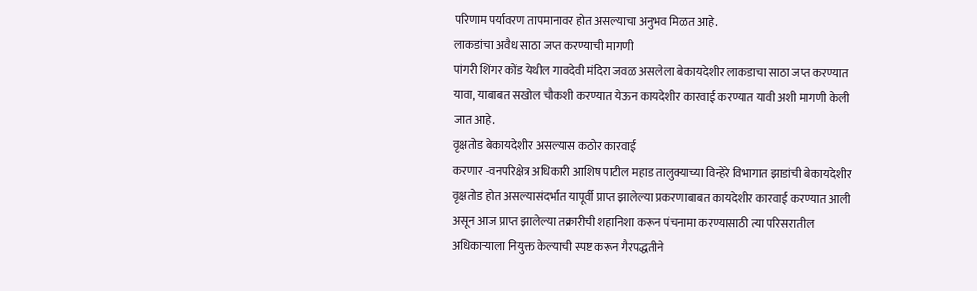परिणाम पर्यावरण तापमानावर होत असल्याचा अनुभव मिळत आहे.
लाकडांचा अवैध साठा जप्त करण्याची मागणी
पांगरी शिंगर कोंड येथील गावदेवी मंदिरा जवळ असलेला बेकायदेशीर लाकडाचा साठा जप्त करण्यात यावा, याबाबत सखोल चौकशी करण्यात येऊन कायदेशीर कारवाई करण्यात यावी अशी मागणी केली जात आहे.
वृक्षतोड बेकायदेशीर असल्यास कठोर कारवाई
करणार -वनपरिक्षेत्र अधिकारी आशिष पाटील महाड तालुक्याच्या विन्हेरे विभागात झाडांची बेकायदेशीर वृक्षतोड होत असल्यासंदर्भात यापूर्वी प्राप्त झालेल्या प्रकरणाबाबत कायदेशीर कारवाई करण्यात आली असून आज प्राप्त झालेल्या तक्रारीची शहानिशा करून पंचनामा करण्यासाठी त्या परिसरातील अधिकाऱ्याला नियुक्त केल्याची स्पष्ट करून गैरपद्धतीने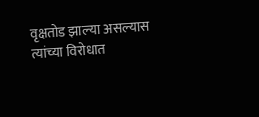वृक्षतोड झाल्या असल्यास त्यांच्या विरोधात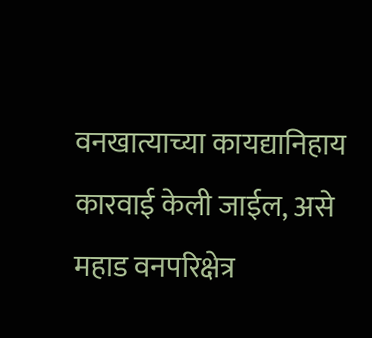वनखात्याच्या कायद्यानिहाय कारवाई केली जाईल, असे महाड वनपरिक्षेत्र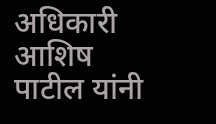अधिकारी आशिष पाटील यांनी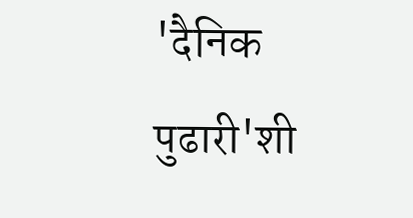'दैनिक पुढारी'शी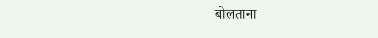बोलताना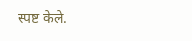स्पष्ट केले.